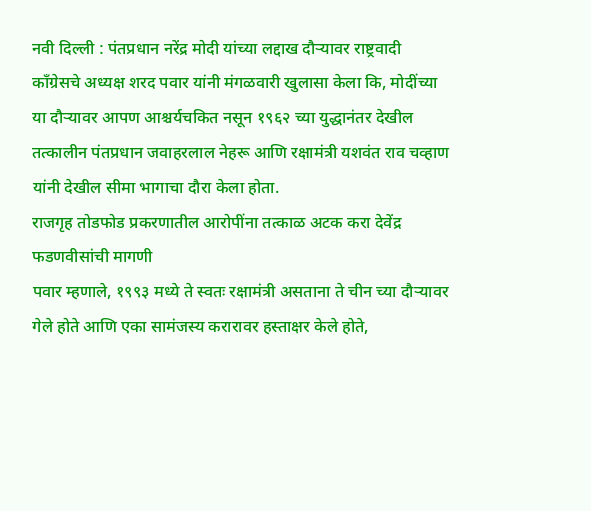नवी दिल्ली : पंतप्रधान नरेंद्र मोदी यांच्या लद्दाख दौऱ्यावर राष्ट्रवादी काँग्रेसचे अध्यक्ष शरद पवार यांनी मंगळवारी खुलासा केला कि, मोदींच्या या दौऱ्यावर आपण आश्चर्यचकित नसून १९६२ च्या युद्धानंतर देखील तत्कालीन पंतप्रधान जवाहरलाल नेहरू आणि रक्षामंत्री यशवंत राव चव्हाण यांनी देखील सीमा भागाचा दौरा केला होता.
राजगृह तोडफोड प्रकरणातील आरोपींना तत्काळ अटक करा देवेंद्र फडणवीसांची मागणी
पवार म्हणाले, १९९३ मध्ये ते स्वतः रक्षामंत्री असताना ते चीन च्या दौऱ्यावर गेले होते आणि एका सामंजस्य करारावर हस्ताक्षर केले होते,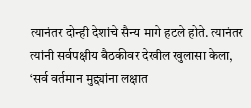त्यानंतर दोन्ही देशांचे सैन्य मागे हटले होते. त्यानंतर त्यांनी सर्वपक्षीय बैठकीवर देखील खुलासा केला, ‘सर्व वर्तमान मुद्द्यांना लक्षात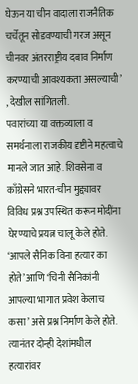घेऊन या चीन वादाला राजनैतिक चर्चेतून सोडवण्याची गरज असून चीनवर अंतरराष्ट्रीय दबाव निर्माण करण्याची आवश्यकता असल्याची’ , देखील सांगितली.
पवारांच्या या वक्तव्याला व समर्थनाला राजकीय दृष्टीने महत्वाचे मानले जात आहे. शिवसेना व काँग्रेसने भारत-चीन मुद्द्यावर विविध प्रश्न उपस्थित करून मोदींना घेरण्याचे प्रयत्न चालू केले होते. ‘आपले सैनिक विना हत्यार का होते’ आणि ‘चिनी सैनिकांनी आपल्या भागात प्रवेश केलाच कसा’ असे प्रश्न निर्माण केले होते. त्यानंतर दोन्ही देशांमधील हत्यारांवर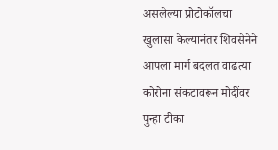असलेल्या प्रोटोकॉलचा खुलासा केल्यानंतर शिवसेनेने आपला मार्ग बदलत वाढत्या कोरोना संकटावरून मोदींवर पुन्हा टीका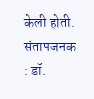केली होती.
संतापजनक : डॉ.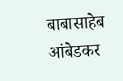बाबासाहेब आंबेडकर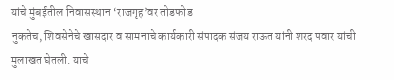यांचे मुंबईतील निवासस्थान ‘राजगृह’वर तोडफोड
नुकतेच, शिवसेनेचे खासदार व सामनाचे कार्यकारी संपादक संजय राऊत यांनी शरद पवार यांची मुलाखत घेतली. याचे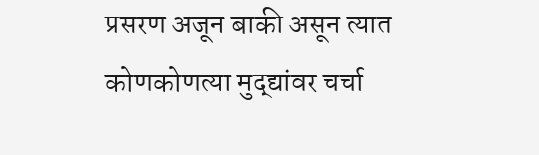प्रसरण अजून बाकी असून त्यात कोणकोणत्या मुद्द्यांवर चर्चा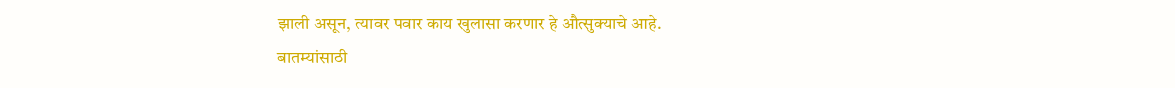झाली असून, त्यावर पवार काय खुलासा करणार हे औत्सुक्याचे आहे.
बातम्यांसाठी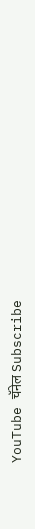YouTube चॅनेल Subscribe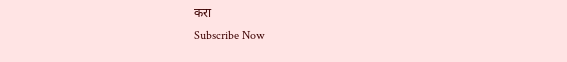करा
Subscribe Now